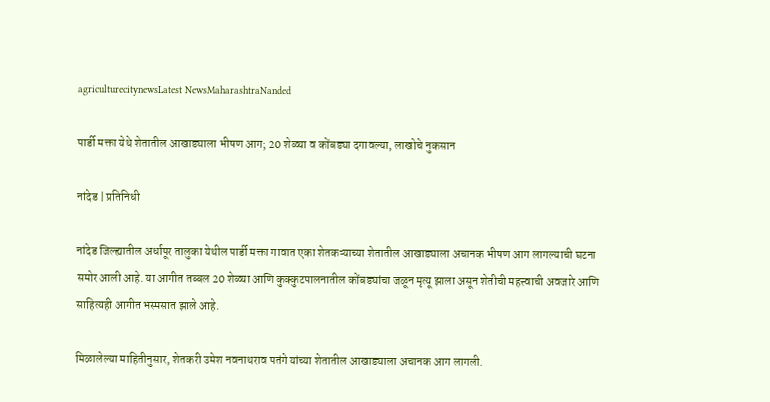agriculturecitynewsLatest NewsMaharashtraNanded

पार्डी मक्ता येथे शेतातील आखाड्याला भीषण आग; 20 शेळ्या व कोंबड्या दगावल्या, लाखोचे नुकसान

नांदेड | प्रतिनिधी

नांदेड जिल्ह्यातील अर्धापूर तालुका येथील पार्डी मक्ता गावात एका शेतकऱ्याच्या शेतातील आखाड्याला अचानक भीषण आग लागल्याची घटना समोर आली आहे. या आगीत तब्बल 20 शेळ्या आणि कुक्कुटपालनातील कोंबड्यांचा जळून मृत्यू झाला असून शेतीची महत्त्वाची अवजारे आणि साहित्यही आगीत भस्मसात झाले आहे.

मिळालेल्या माहितीनुसार, शेतकरी उमेश नवनाथराव पतंगे यांच्या शेतातील आखाड्याला अचानक आग लागली.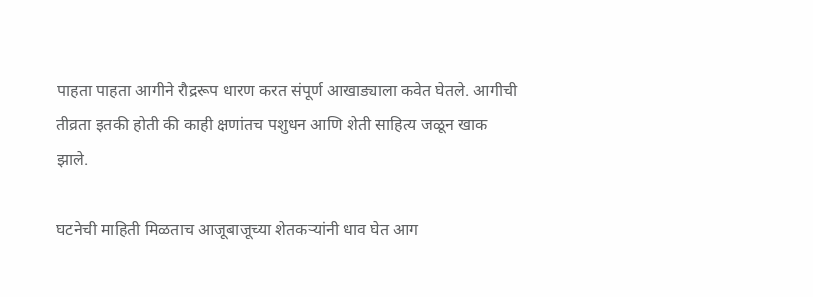पाहता पाहता आगीने रौद्ररूप धारण करत संपूर्ण आखाड्याला कवेत घेतले. आगीची तीव्रता इतकी होती की काही क्षणांतच पशुधन आणि शेती साहित्य जळून खाक झाले.

घटनेची माहिती मिळताच आजूबाजूच्या शेतकऱ्यांनी धाव घेत आग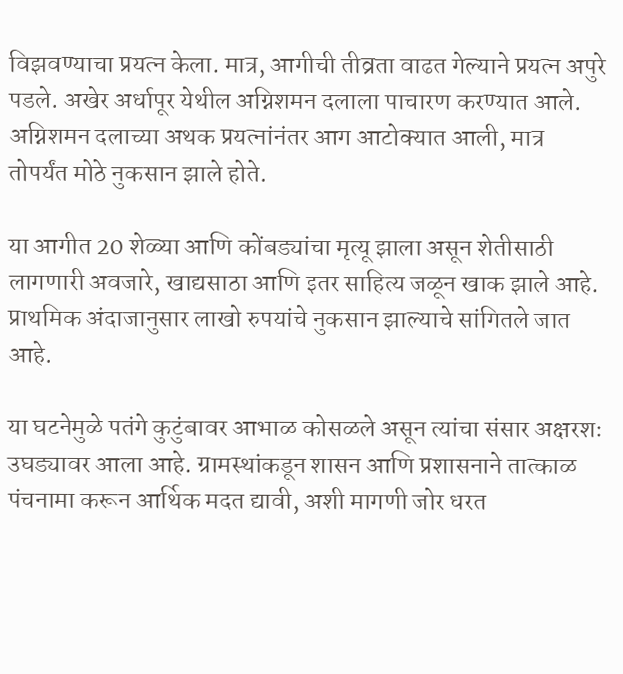विझवण्याचा प्रयत्न केला. मात्र, आगीची तीव्रता वाढत गेल्याने प्रयत्न अपुरे पडले. अखेर अर्धापूर येथील अग्निशमन दलाला पाचारण करण्यात आले. अग्निशमन दलाच्या अथक प्रयत्नांनंतर आग आटोक्यात आली, मात्र तोपर्यंत मोठे नुकसान झाले होते.

या आगीत 20 शेळ्या आणि कोंबड्यांचा मृत्यू झाला असून शेतीसाठी लागणारी अवजारे, खाद्यसाठा आणि इतर साहित्य जळून खाक झाले आहे. प्राथमिक अंदाजानुसार लाखो रुपयांचे नुकसान झाल्याचे सांगितले जात आहे.

या घटनेमुळे पतंगे कुटुंबावर आभाळ कोसळले असून त्यांचा संसार अक्षरशः उघड्यावर आला आहे. ग्रामस्थांकडून शासन आणि प्रशासनाने तात्काळ पंचनामा करून आर्थिक मदत द्यावी, अशी मागणी जोर धरत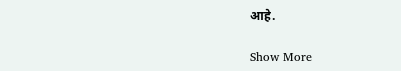आहे.

Show More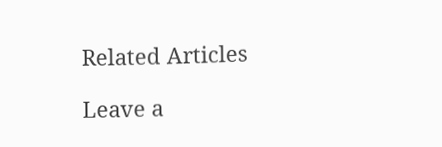Related Articles

Leave a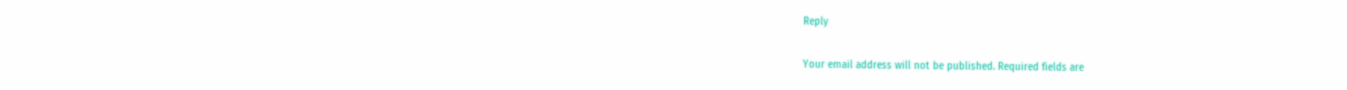Reply

Your email address will not be published. Required fields are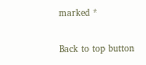marked *

Back to top button